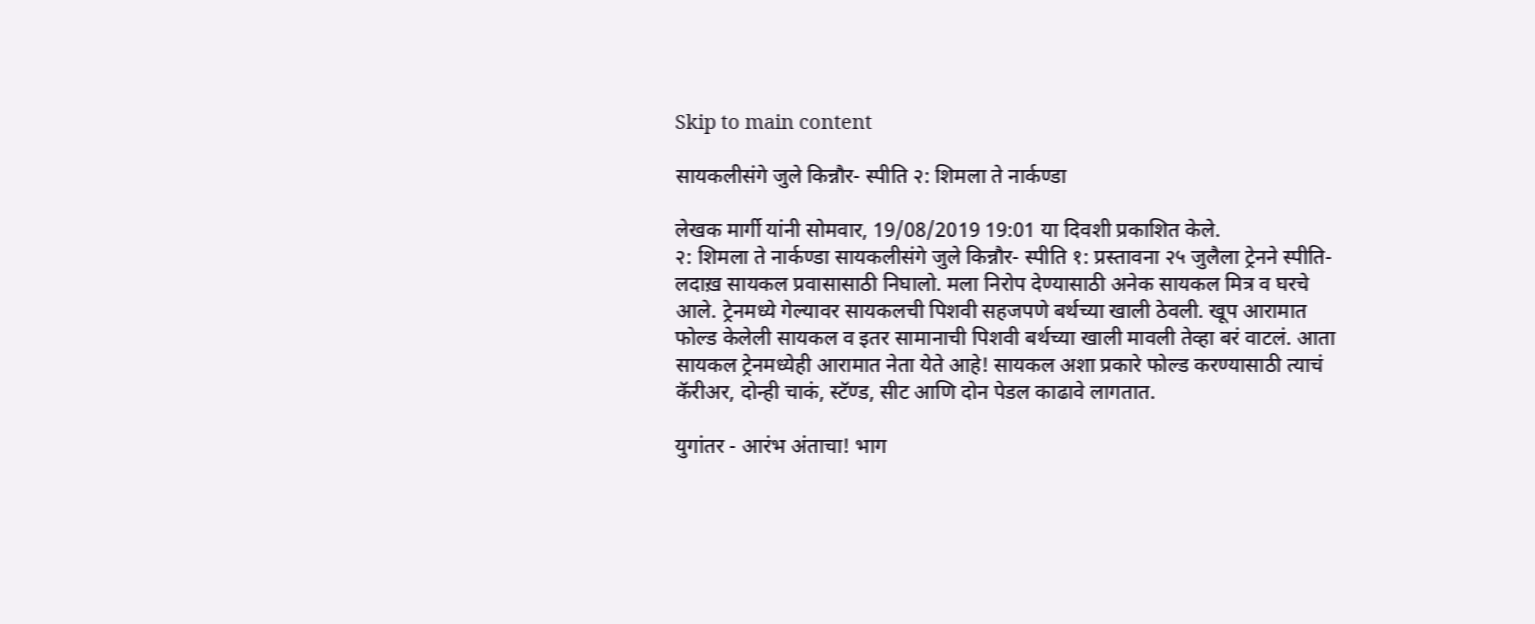Skip to main content

सायकलीसंगे जुले किन्नौर- स्पीति २: शिमला ते नार्कण्डा

लेखक मार्गी यांनी सोमवार, 19/08/2019 19:01 या दिवशी प्रकाशित केले.
२: शिमला ते नार्कण्डा सायकलीसंगे जुले किन्नौर- स्पीति १: प्रस्तावना २५ जुलैला ट्रेनने स्पीति- लदाख़ सायकल प्रवासासाठी निघालो. मला निरोप देण्यासाठी अनेक सायकल मित्र व घरचे आले. ट्रेनमध्ये गेल्यावर सायकलची पिशवी सहजपणे बर्थच्या खाली ठेवली. खूप आरामात फोल्ड केलेली सायकल व इतर सामानाची पिशवी बर्थच्या खाली मावली तेव्हा बरं वाटलं. आता सायकल ट्रेनमध्येही आरामात नेता येते आहे! सायकल अशा प्रकारे फोल्ड करण्यासाठी त्याचं कॅरीअर, दोन्ही चाकं, स्टॅण्ड, सीट आणि दोन पेडल काढावे लागतात.

युगांतर - आरंभ अंताचा! भाग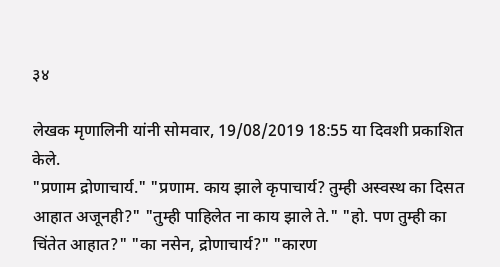३४

लेखक मृणालिनी यांनी सोमवार, 19/08/2019 18:55 या दिवशी प्रकाशित केले.
"प्रणाम द्रोणाचार्य." "प्रणाम. काय झाले कृपाचार्य? तुम्ही अस्वस्थ का दिसत आहात अजूनही?" "तुम्ही पाहिलेत ना काय झाले ते." "हो. पण तुम्ही का चिंतेत आहात?" "का नसेन, द्रोणाचार्य?" "कारण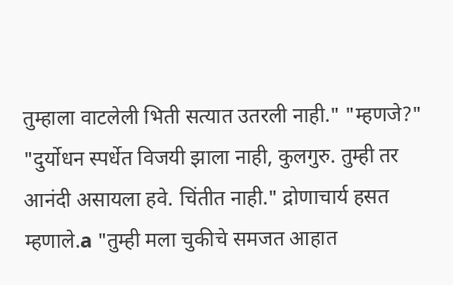तुम्हाला वाटलेली भिती सत्यात उतरली नाही." "म्हणजे?" "दुर्योधन स्पर्धेत विजयी झाला नाही, कुलगुरु. तुम्ही तर आनंदी असायला हवे. चिंतीत नाही." द्रोणाचार्य हसत म्हणाले.a "तुम्ही मला चुकीचे समजत आहात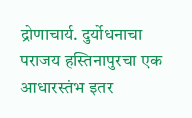द्रोणाचार्य. दुर्योधनाचा पराजय हस्तिनापुरचा एक आधारस्तंभ इतर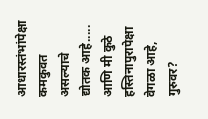आधारस्तंभांपेक्षा कमकुवत असल्याचे द्योतक आहे..... आणि मी कुठे हस्तिनापुरापेक्षा वेगळा आहे, गुरुवर?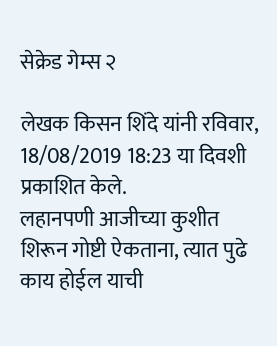सेक्रेड गेम्स २

लेखक किसन शिंदे यांनी रविवार, 18/08/2019 18:23 या दिवशी प्रकाशित केले.
लहानपणी आजीच्या कुशीत शिरून गोष्टी ऐकताना, त्यात पुढे काय होईल याची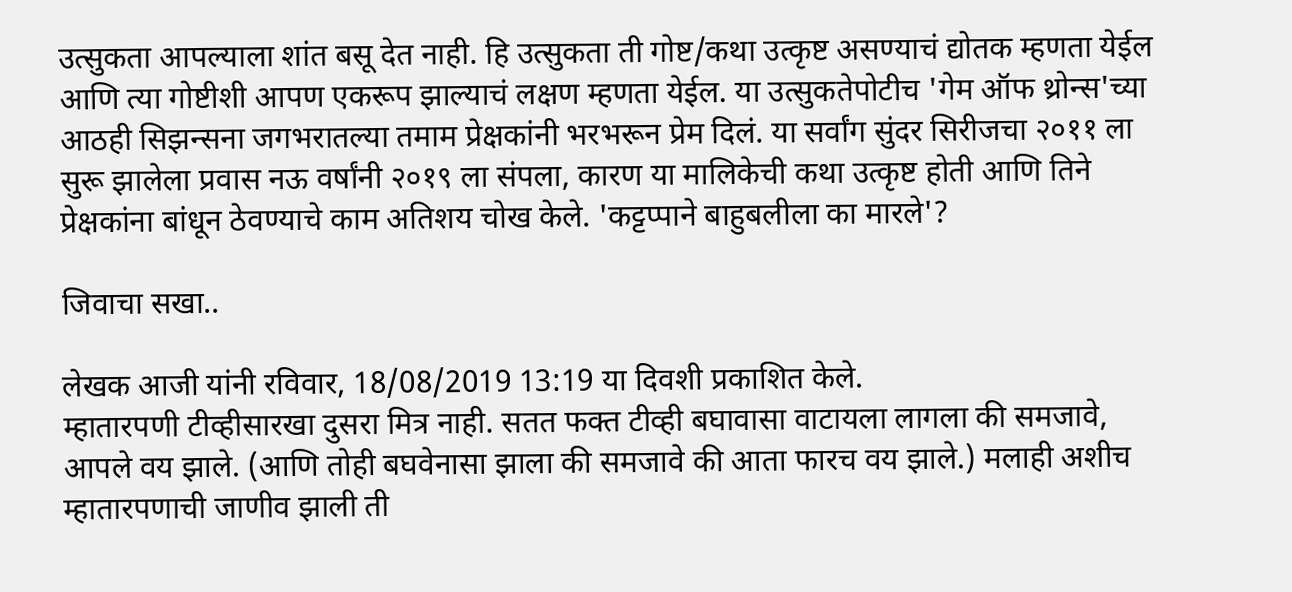उत्सुकता आपल्याला शांत बसू देत नाही. हि उत्सुकता ती गोष्ट/कथा उत्कृष्ट असण्याचं द्योतक म्हणता येईल आणि त्या गोष्टीशी आपण एकरूप झाल्याचं लक्षण म्हणता येईल. या उत्सुकतेपोटीच 'गेम ऑफ थ्रोन्स'च्या आठही सिझन्सना जगभरातल्या तमाम प्रेक्षकांनी भरभरून प्रेम दिलं. या सर्वांग सुंदर सिरीजचा २०११ ला सुरू झालेला प्रवास नऊ वर्षांनी २०१९ ला संपला, कारण या मालिकेची कथा उत्कृष्ट होती आणि तिने प्रेक्षकांना बांधून ठेवण्याचे काम अतिशय चोख केले. 'कट्टप्पाने बाहुबलीला का मारले'?

जिवाचा सखा..

लेखक आजी यांनी रविवार, 18/08/2019 13:19 या दिवशी प्रकाशित केले.
म्हातारपणी टीव्हीसारखा दुसरा मित्र नाही. सतत फक्त टीव्ही बघावासा वाटायला लागला की समजावे, आपले वय झाले. (आणि तोही बघवेनासा झाला की समजावे की आता फारच वय झाले.) मलाही अशीच म्हातारपणाची जाणीव झाली ती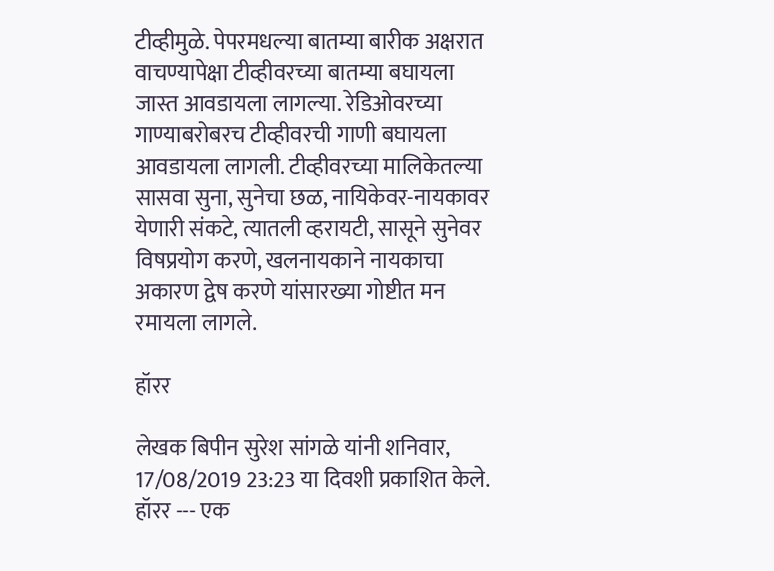टीव्हीमुळे. पेपरमधल्या बातम्या बारीक अक्षरात वाचण्यापेक्षा टीव्हीवरच्या बातम्या बघायला जास्त आवडायला लागल्या. रेडिओवरच्या गाण्याबरोबरच टीव्हीवरची गाणी बघायला आवडायला लागली. टीव्हीवरच्या मालिकेतल्या सासवा सुना, सुनेचा छळ, नायिकेवर-नायकावर येणारी संकटे, त्यातली व्हरायटी, सासूने सुनेवर विषप्रयोग करणे, खलनायकाने नायकाचा अकारण द्वेष करणे यांसारख्या गोष्टीत मन रमायला लागले.

हॉरर

लेखक बिपीन सुरेश सांगळे यांनी शनिवार, 17/08/2019 23:23 या दिवशी प्रकाशित केले.
हॉरर --- एक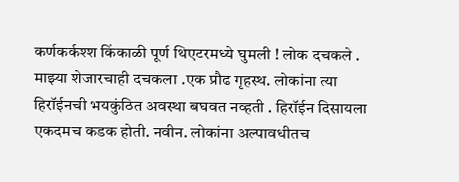कर्णकर्कश्श किंकाळी पूर्ण थिएटरमध्ये घुमली ! लोक दचकले . माझ्या शेजारचाही दचकला .एक प्रौढ गृहस्थ. लोकांना त्या हिरॉईनची भयकुंठित अवस्था बघवत नव्हती . हिरॉईन दिसायला एकदमच कडक होती. नवीन. लोकांना अल्पावधीतच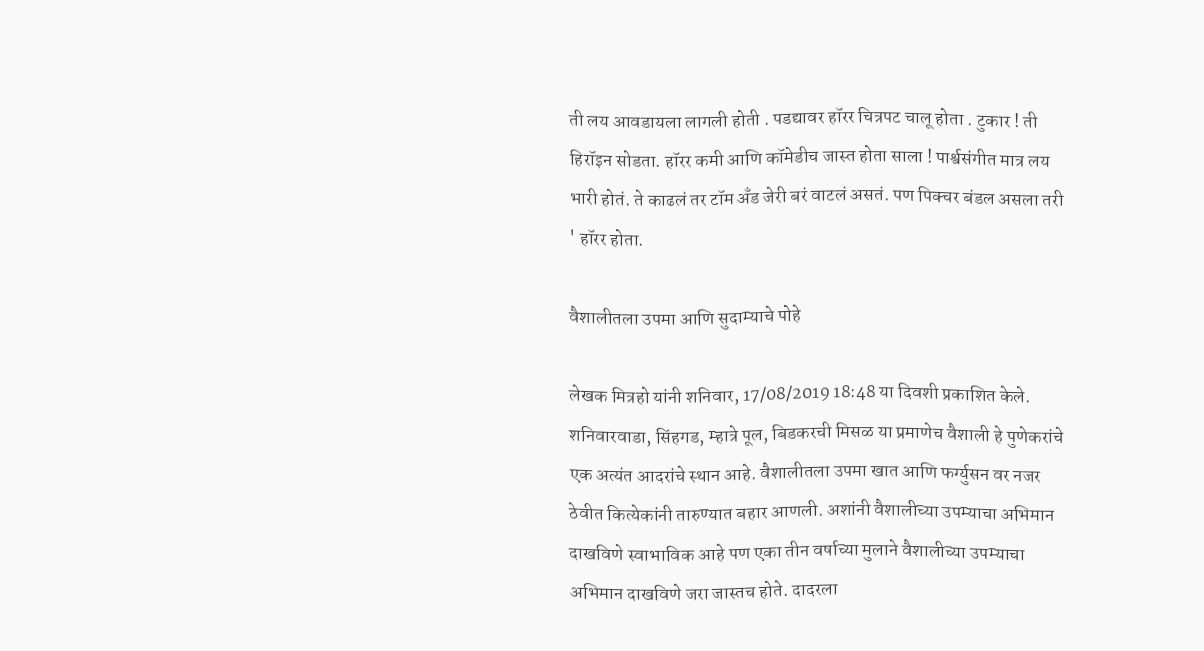ती लय आवडायला लागली होती . पडद्यावर हॉरर चित्रपट चालू होता . टुकार ! ती हिरॉइन सोडता. हॉरर कमी आणि कॉमेडीच जास्त होता साला ! पार्श्वसंगीत मात्र लय भारी होतं. ते काढलं तर टॉम अँड जेरी बरं वाटलं असतं. पण पिक्चर बंडल असला तरी ' हॉरर होता.

वैशालीतला उपमा आणि सुदाम्याचे पोहे

लेखक मित्रहो यांनी शनिवार, 17/08/2019 18:48 या दिवशी प्रकाशित केले.
शनिवारवाडा, सिंहगड, म्हात्रे पूल, बिडकरची मिसळ या प्रमाणेच वैशाली हे पुणेकरांचे एक अत्यंत आदरांचे स्थान आहे. वैशालीतला उपमा खात आणि फर्ग्युसन वर नजर ठेवीत कित्येकांनी तारुण्यात बहार आणली. अशांनी वैशालीच्या उपम्याचा अभिमान दाखविणे स्वाभाविक आहे पण एका तीन वर्षाच्या मुलाने वैशालीच्या उपम्याचा अभिमान दाखविणे जरा जास्तच होते. दादरला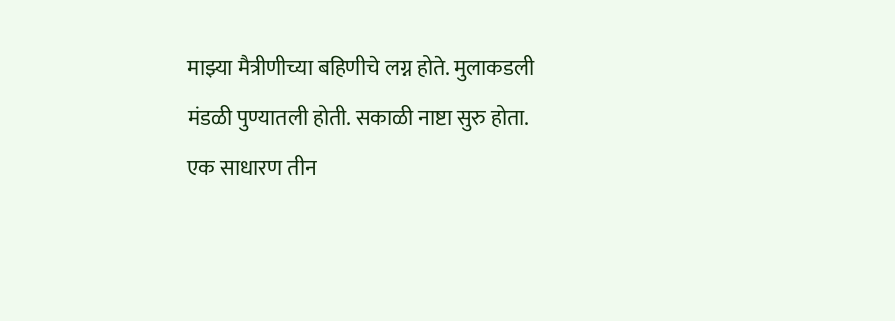माझ्या मैत्रीणीच्या बहिणीचे लग्न होते. मुलाकडली मंडळी पुण्यातली होती. सकाळी नाष्टा सुरु होता. एक साधारण तीन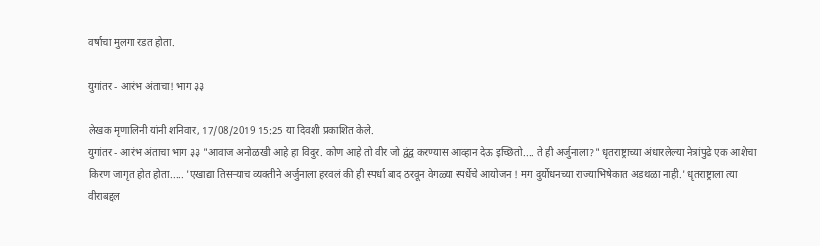वर्षाचा मुलगा रडत होता.

युगांतर - आरंभ अंताचा! भाग ३३

लेखक मृणालिनी यांनी शनिवार, 17/08/2019 15:25 या दिवशी प्रकाशित केले.
युगांतर - आरंभ अंताचा भाग ३३ "आवाज अनोळखी आहे हा विदुर. कोण आहे तो वीर जो द्वंद्व करण्यास आव्हान देऊ इच्छितो.... ते ही अर्जुनाला?" धृतराष्ट्राच्या अंधारलेल्या नेत्रांपुढे एक आशेचा किरण जागृत होत होता..... 'एखाद्या तिसऱ्याच व्यक्तीने अर्जुनाला हरवलं की ही स्पर्धा बाद ठरवून वेगळ्या स्पर्धेचे आयोजन ! मग दुर्योधनच्या राज्याभिषेकात अडथळा नाही.' धृतराष्ट्राला त्या वीराबद्दल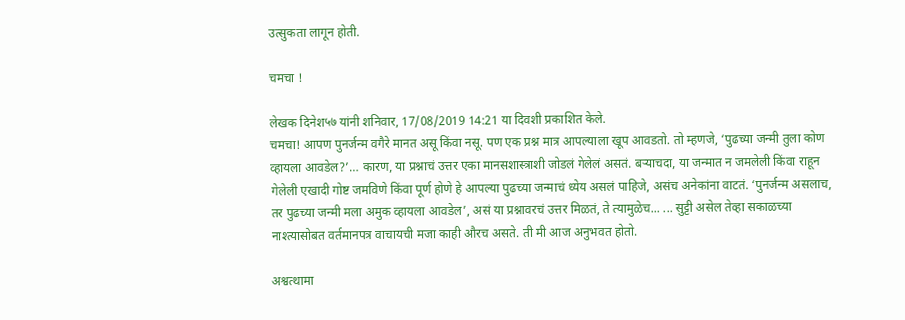उत्सुकता लागून होती.

चमचा !

लेखक दिनेश५७ यांनी शनिवार, 17/08/2019 14:21 या दिवशी प्रकाशित केले.
चमचा! आपण पुनर्जन्म वगैरे मानत असू किंवा नसू. पण एक प्रश्न मात्र आपल्याला खूप आवडतो. तो म्हणजे, ‘पुढच्या जन्मी तुला कोण व्हायला आवडेल?’… कारण, या प्रश्नाचं उत्तर एका मानसशास्त्राशी जोडलं गेलेलं असतं. बऱ्याचदा, या जन्मात न जमलेली किंवा राहून गेलेली एखादी गोष्ट जमविणे किंवा पूर्ण होणे हे आपल्या पुढच्या जन्माचं ध्येय असलं पाहिजे, असंच अनेकांना वाटतं. ‘पुनर्जन्म असलाच, तर पुढच्या जन्मी मला अमुक व्हायला आवडेल’, असं या प्रश्नावरचं उत्तर मिळतं, ते त्यामुळेच... ... सुट्टी असेल तेव्हा सकाळच्या नाश्त्यासोबत वर्तमानपत्र वाचायची मजा काही औरच असते. ती मी आज अनुभवत होतो.

अश्वत्थामा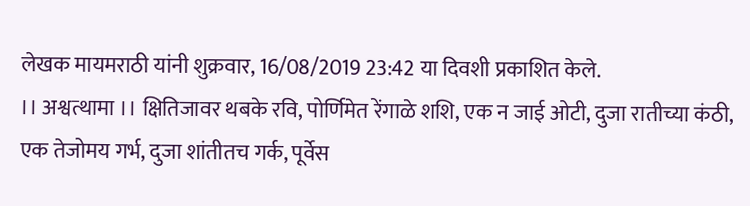लेखक मायमराठी यांनी शुक्रवार, 16/08/2019 23:42 या दिवशी प्रकाशित केले.
।। अश्वत्थामा ।। क्षितिजावर थबके रवि, पोर्णिमेत रेंगाळे शशि, एक न जाई ओटी, दुजा रातीच्या कंठी, एक तेजोमय गर्भ, दुजा शांतीतच गर्क, पूर्वेस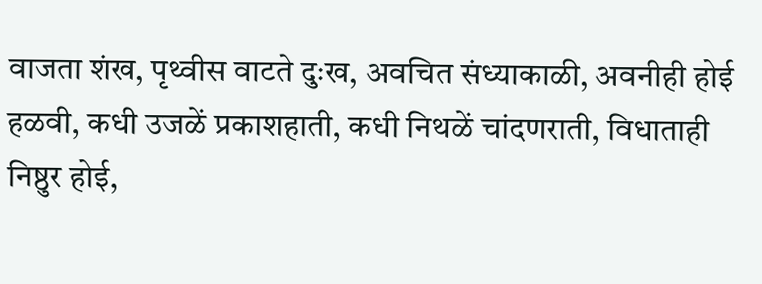वाजता शंख, पृथ्वीस वाटते दुःख, अवचित संध्याकाळी, अवनीही होई हळवी, कधी उजळें प्रकाशहाती, कधी निथळें चांदणराती, विधाताही निष्ठुर होई,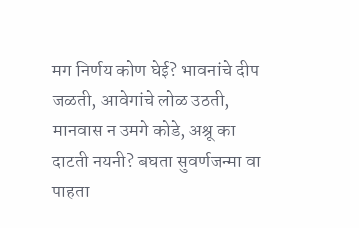मग निर्णय कोण घेई? भावनांचे दीप जळती, आवेगांचे लोळ उठती, मानवास न उमगे कोडे, अश्रू का दाटती नयनी? बघता सुवर्णजन्मा वा पाहता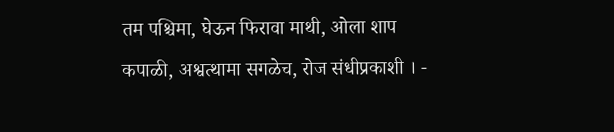तम पश्चिमा, घेऊन फिरावा माथी, ओला शाप कपाळी, अश्वत्थामा सगळेच, रोज संधीप्रकाशी । -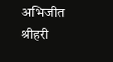अभिजीत श्रीहरी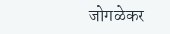जोगळेकर